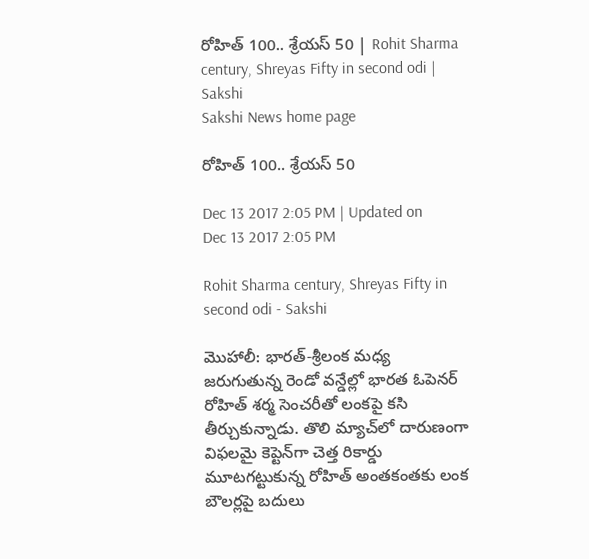రోహిత్‌ 100.. శ్రేయస్‌ 50 | Rohit Sharma century, Shreyas Fifty in second odi | Sakshi
Sakshi News home page

రోహిత్‌ 100.. శ్రేయస్‌ 50

Dec 13 2017 2:05 PM | Updated on Dec 13 2017 2:05 PM

Rohit Sharma century, Shreyas Fifty in second odi - Sakshi

మొహాలీ: భారత్‌-శ్రీలంక మధ్య జరుగుతున్న రెండో వన్డేల్లో భారత ఓపెనర్‌ రోహిత్‌ శర్మ సెంచరీతో లంకపై కసి తీర్చుకున్నాడు. తొలి మ్యాచ్‌లో దారుణంగా విఫలమై కెప్టెన్‌గా చెత్త రికార్డు మూటగట్టుకున్న రోహిత్‌ అంతకంతకు లంక బౌలర్లపై బదులు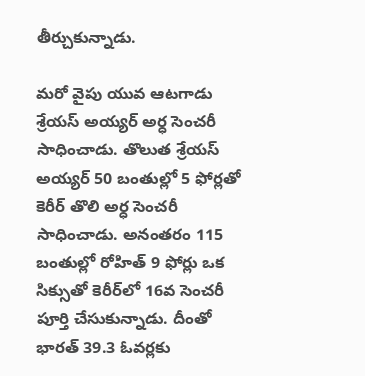తీర్చుకున్నాడు.

మరో వైపు యువ ఆటగాడు  శ్రేయస్‌ అయ్యర్‌ అర్ధ సెంచరీ సాధించాడు. తొలుత శ్రేయస్‌ అయ్యర్‌ 50 బంతుల్లో 5 ఫోర్లతో కెరీర్‌ తొలి అర్ధ సెంచరీ సాధించాడు. అనంతరం 115 బంతుల్లో రోహిత్‌ 9 ఫోర్లు ఒక సిక్సుతో కెరీర్‌లో 16వ సెంచరీ పూర్తి చేసుకున్నాడు. దీంతో భారత్‌ 39.3 ఓవర్లకు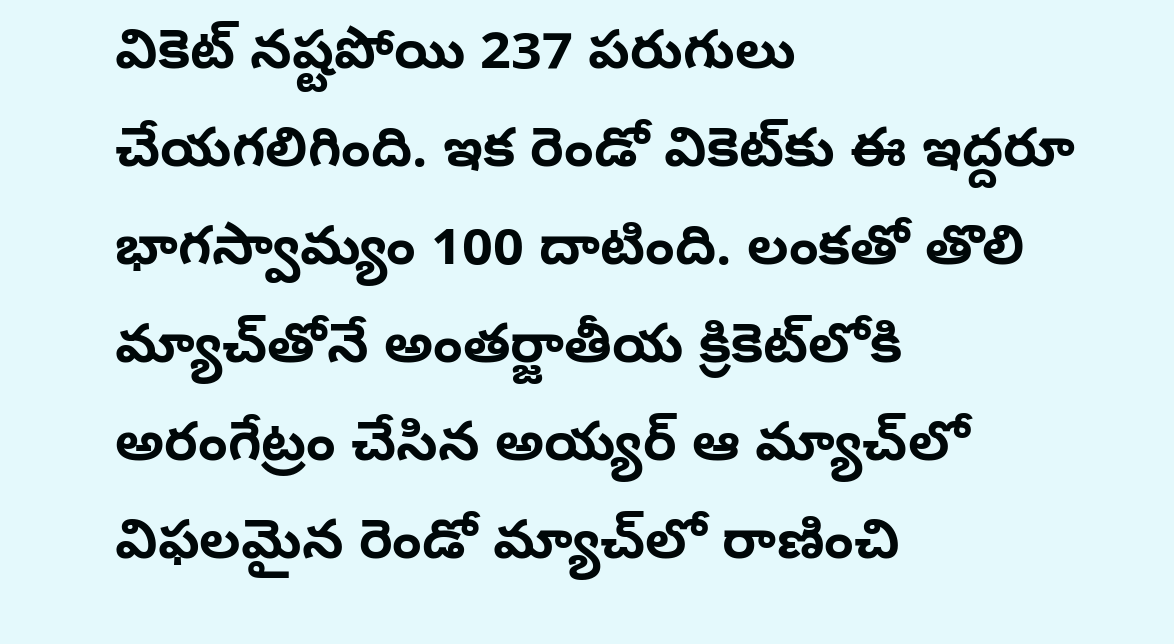వికెట్‌ నష్టపోయి 237 పరుగులు చేయగలిగింది. ఇక రెండో వికెట్‌కు ఈ ఇద్దరూ భాగస్వామ్యం 100 దాటింది. లంకతో తొలి మ్యాచ్‌తోనే అంతర్జాతీయ క్రికెట్‌లోకి అరంగేట్రం చేసిన అయ్యర్‌ ఆ మ్యాచ్‌లో విఫలమైన రెండో మ్యాచ్‌లో రాణించి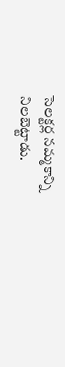సెలక్టర్ల నమ్మకాన్ని నిలబెట్టాడు.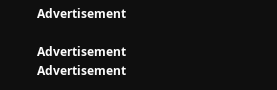Advertisement

Advertisement
Advertisement